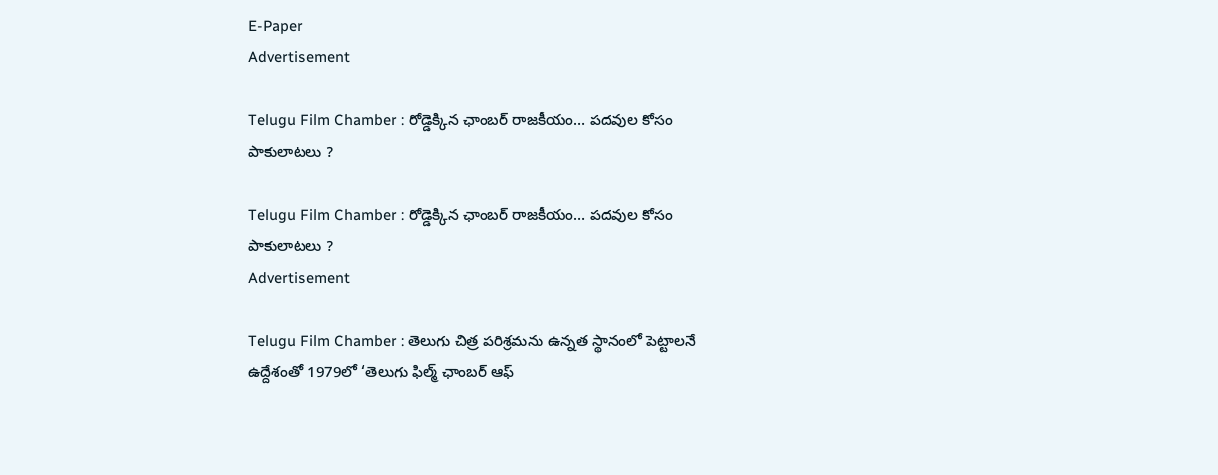E-Paper
Advertisement

Telugu Film Chamber : రోడ్డెక్కిన ఛాంబర్ రాజకీయం… పదవుల కోసం పాకులాటలు ?

Telugu Film Chamber : రోడ్డెక్కిన ఛాంబర్ రాజకీయం… పదవుల కోసం పాకులాటలు ?
Advertisement

Telugu Film Chamber : తెలుగు చిత్ర పరిశ్రమను ఉన్నత స్థానంలో పెట్టాలనే ఉద్దేశంతో 1979లో ‘తెలుగు ఫిల్మ్ ఛాంబర్ ఆఫ్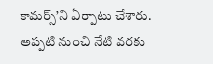కామర్స్’ని ఏర్పాటు చేశారు. అప్పటి నుంచి నేటి వరకు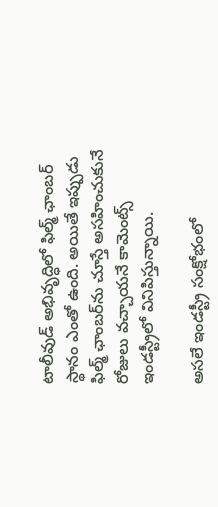టాలీవుడ్ అభివృద్ధిలో ఫిల్మ్ ఛాంబర్ స్థానం ఎంతో ఉంది. అయితే ఇప్పుడు ఫిల్మ్ ఛాంబర్‌ను చూస్తే అసహించుకునే రోజులు వచ్చాయనే కామెంట్స్ ఇండస్ట్రీలో వినిపిస్తున్నాయి.

అసలే ఇండస్ట్రీ సంక్షోభంలో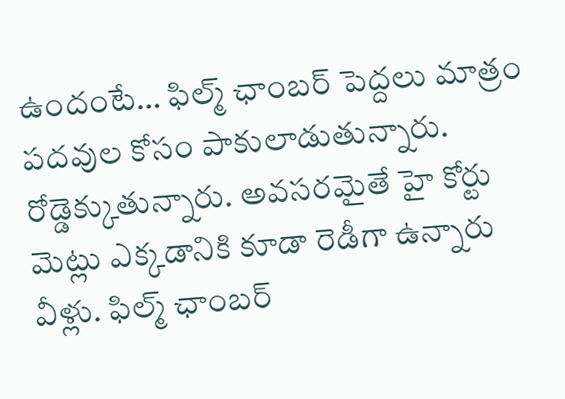ఉందంటే… ఫిల్మ్ ఛాంబర్ పెద్దలు మాత్రం పదవుల కోసం పాకులాడుతున్నారు. రోడ్డెక్కుతున్నారు. అవసరమైతే హై కోర్టు మెట్లు ఎక్కడానికి కూడా రెడీగా ఉన్నారు వీళ్లు. ఫిల్మ్ ఛాంబర్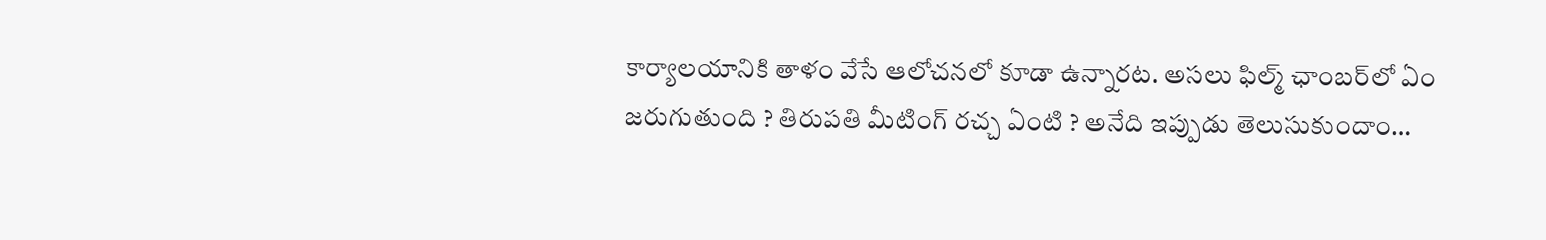కార్యాలయానికి తాళం వేసే ఆలోచనలో కూడా ఉన్నారట. అసలు ఫిల్మ్ ఛాంబర్‌లో ఏం జరుగుతుంది ? తిరుపతి మీటింగ్ రచ్చ ఏంటి ? అనేది ఇప్పుడు తెలుసుకుందాం…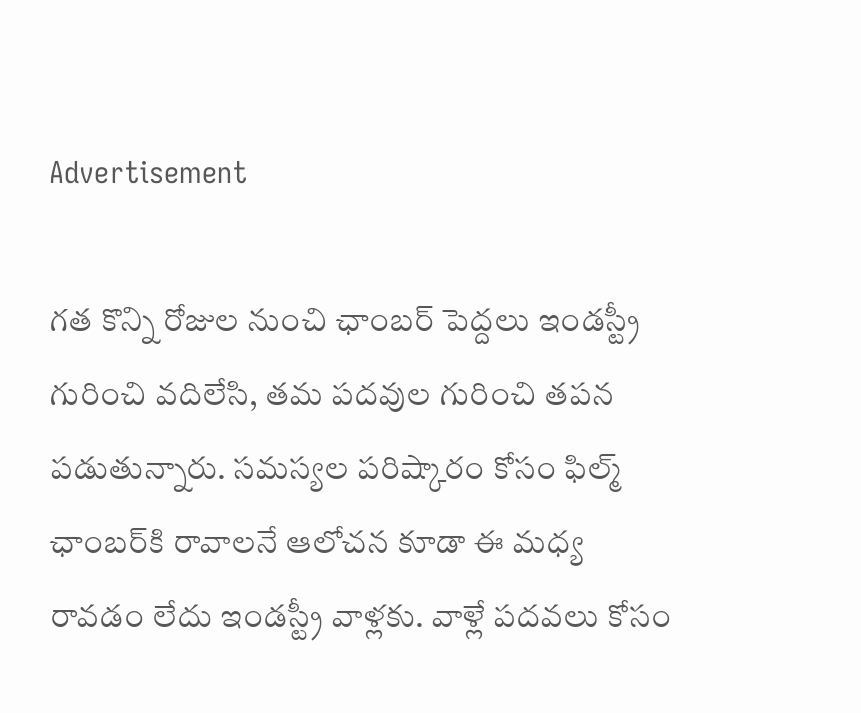Advertisement

గత కొన్ని రోజుల నుంచి ఛాంబర్ పెద్దలు ఇండస్ట్రీ గురించి వదిలేసి, తమ పదవుల గురించి తపన పడుతున్నారు. సమస్యల పరిష్కారం కోసం ఫిల్మ్ ఛాంబర్‌కి రావాలనే ఆలోచన కూడా ఈ మధ్య రావడం లేదు ఇండస్ట్రీ వాళ్లకు. వాళ్లే పదవలు కోసం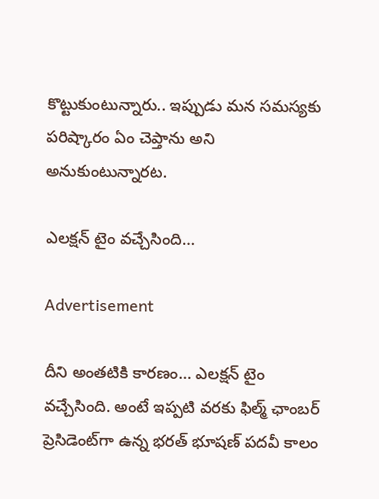కొట్టుకుంటున్నారు.. ఇప్పుడు మన సమస్యకు పరిష్కారం ఏం చెప్తాను అని అనుకుంటున్నారట.

ఎలక్షన్ టైం వచ్చేసింది…

Advertisement

దీని అంతటికి కారణం… ఎలక్షన్ టైం వచ్చేసింది. అంటే ఇప్పటి వరకు ఫిల్మ్ ఛాంబర్ ప్రెసిడెంట్‌గా ఉన్న భరత్ భూషణ్ పదవీ కాలం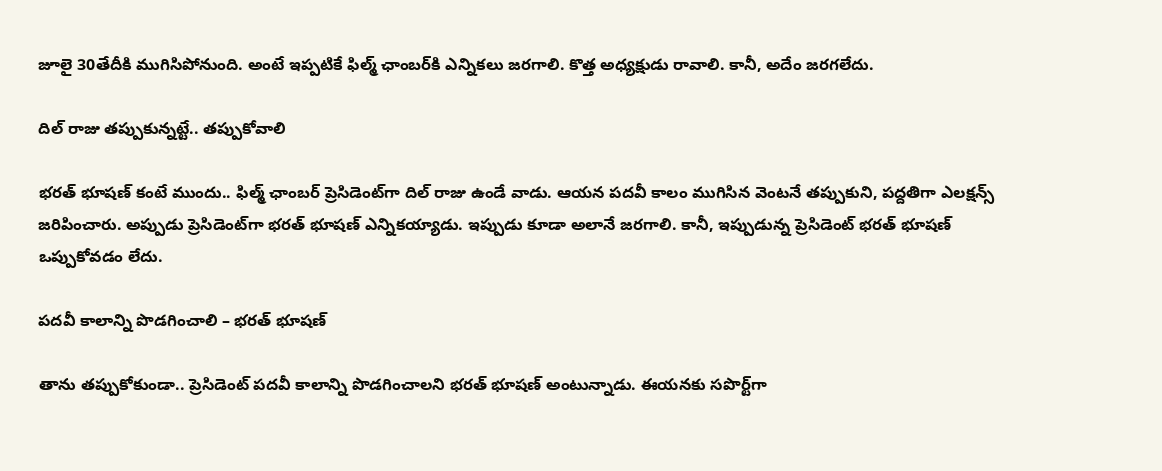జూలై 30తేదీకి ముగిసిపోనుంది. అంటే ఇప్పటికే ఫిల్మ్ ఛాంబర్‌కి ఎన్నికలు జరగాలి. కొత్త అధ్యక్షుడు రావాలి. కానీ, అదేం జరగలేదు.

దిల్ రాజు తప్పుకున్నట్టే.. తప్పుకోవాలి

భరత్ భూషణ్ కంటే ముందు.. ఫిల్మ్ ఛాంబర్ ప్రెసిడెంట్‌గా దిల్ రాజు ఉండే వాడు. ఆయన పదవీ కాలం ముగిసిన వెంటనే తప్పుకుని, పద్దతిగా ఎలక్షన్స్ జరిపించారు. అప్పుడు ప్రెసిడెంట్‌గా భరత్ భూషణ్ ఎన్నికయ్యాడు. ఇప్పుడు కూడా అలానే జరగాలి. కానీ, ఇప్పుడున్న ప్రెసిడెంట్ భరత్ భూషణ్ ఒప్పుకోవడం లేదు.

పదవీ కాలాన్ని పొడగించాలి – భరత్ భూషణ్

తాను తప్పుకోకుండా.. ప్రెసిడెంట్ పదవీ కాలాన్ని పొడగించాలని భరత్ భూషణ్ అంటున్నాడు. ఈయనకు సపొర్ట్‌గా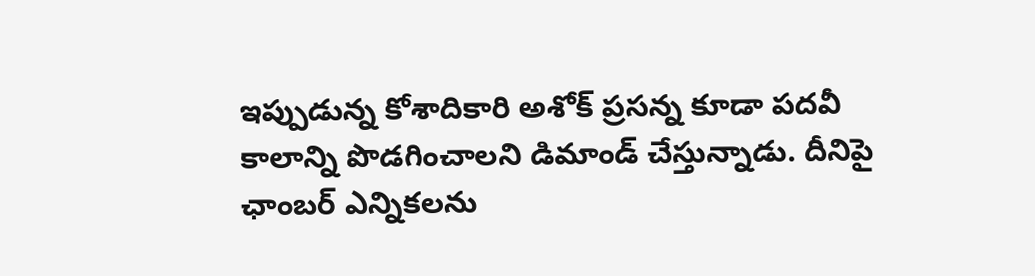ఇప్పుడున్న కోశాదికారి అశోక్ ప్రసన్న కూడా పదవీ కాలాన్ని పొడగించాలని డిమాండ్ చేస్తున్నాడు. దీనిపై ఛాంబర్ ఎన్నికలను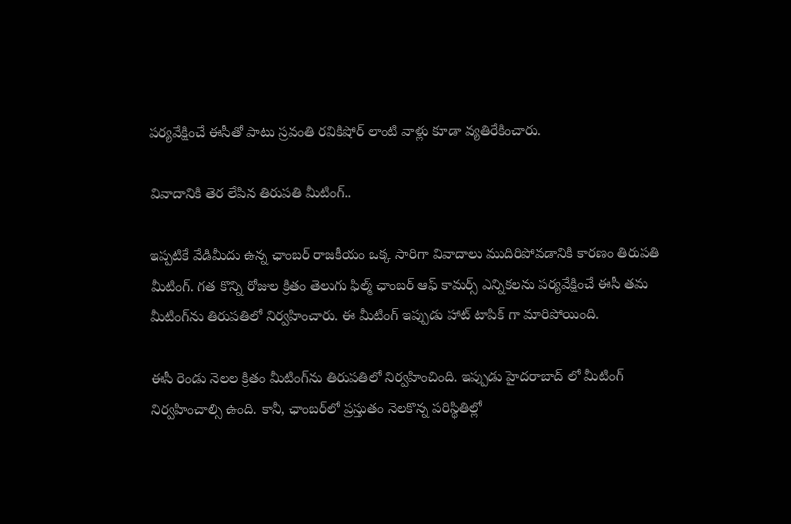పర్యవేక్షించే ఈసీతో పాటు స్రవంతి రవికిషోర్ లాంటి వాళ్లు కూడా వ్యతిరేకించారు.

వివాదానికి తెర లేపిన తిరుపతి మీటింగ్..

ఇప్పటికే వేడిమీదు ఉన్న ఛాంబర్ రాజకీయం ఒక్క సారిగా వివాదాలు ముదిరిపోవడానికి కారణం తిరుపతి మీటింగ్. గత కొన్ని రోజుల క్రితం తెలుగు ఫిల్మ్ ఛాంబర్ ఆఫ్ కామర్స్ ఎన్నికలను పర్యవేక్షించే ఈసీ తమ మీటింగ్‌ను తిరుపతిలో నిర్వహించారు. ఈ మీటింగ్ ఇప్పుడు హాట్ టాపిక్ గా మారిపోయింది.

ఈసీ రెండు నెలల క్రితం మీటింగ్‌ను తిరుపతిలో నిర్వహించింది. ఇప్పుడు హైదరాబాద్ లో మీటింగ్ నిర్వహించాల్సి ఉంది. కానీ, ఛాంబర్‌లో ప్రస్తుతం నెలకొన్న పరిస్థితిల్లో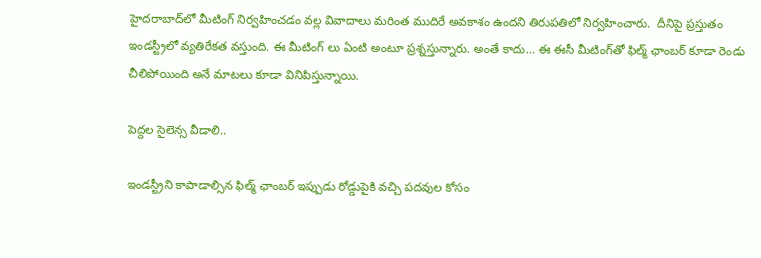హైదరాబాద్‌లో మీటింగ్ నిర్వహించడం వల్ల వివాదాలు మరింత ముదిరే అవకాశం ఉందని తిరుపతిలో నిర్వహించారు.  దీనిపై ప్రస్తుతం ఇండస్ట్రీలో వ్యతిరేకత వస్తుంది. ఈ మీటింగ్ లు ఏంటి అంటూ ప్రశ్నస్తున్నారు. అంతే కాదు… ఈ ఈసీ మీటింగ్‌తో ఫిల్మ్ ఛాంబర్ కూడా రెండు చీలిపోయింది అనే మాటలు కూడా వినిపిస్తున్నాయి.

పెద్దల సైలెన్స వీడాలి..

ఇండస్ట్రీని కాపాడాల్సిన ఫిల్మ్ ఛాంబర్ ఇప్పుడు రోడ్డుపైకి వచ్చి పదవుల కోసం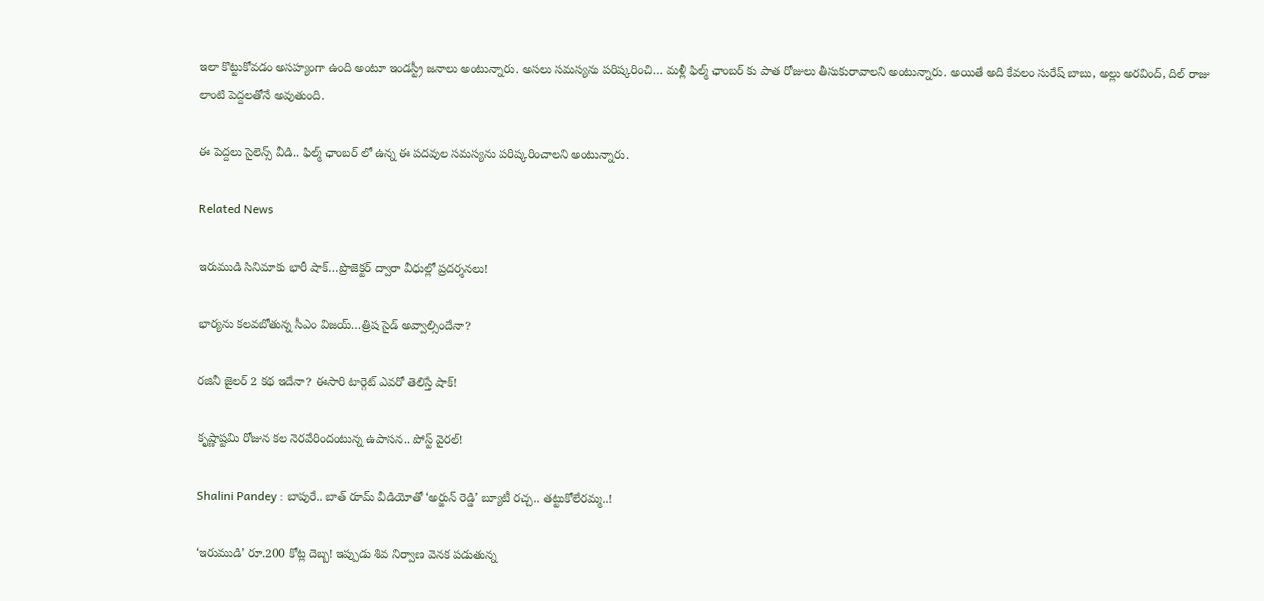ఇలా కొట్టుకోవడం అసహ్యంగా ఉంది అంటూ ఇండస్ట్రీ జనాలు అంటున్నారు. అసలు సమస్యను పరిష్కరించి… మళ్లీ ఫిల్మ్ ఛాంబర్ కు పాత రోజులు తీసుకురావాలని అంటున్నారు. అయితే అది కేవలం సురేష్ బాబు, అల్లు అరవింద్, దిల్ రాజు లాంటి పెద్దలతోనే అవుతుంది.

ఈ పెద్దలు సైలెన్స్ వీడి.. ఫిల్మ్ ఛాంబర్ లో ఉన్న ఈ పదవుల సమస్యను పరిష్కరించాలని అంటున్నారు.

Related News

ఇరుముడి సినిమాకు భారీ షాక్…ప్రొజెక్టర్ ద్వారా వీధుల్లో ప్రదర్శనలు!

భార్యను కలవబోతున్న సీఎం విజయ్…త్రిష సైడ్ అవ్వాల్సిందేనా?

రజినీ జైలర్ 2 కథ ఇదేనా? ఈసారి టార్గెట్ ఎవరో తెలిస్తే షాక్!

కృష్ణాష్టమి రోజున కల నెరవేరిందంటున్న ఉపాసన.. పోస్ట్ వైరల్!

Shalini Pandey : బాపురే.. బాత్ రూమ్ వీడియోతో ‘అర్జున్ రెడ్డి’ బ్యూటీ రచ్చ.. తట్టుకోలేరమ్మ..!

‘ఇరుముడి’ రూ.200 కోట్ల దెబ్బ! ఇప్పుడు శివ నిర్వాణ వెనక పడుతున్న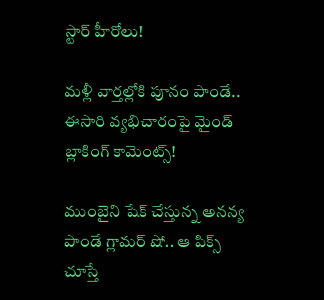స్టార్ హీరోలు!

మళ్లీ వార్తల్లోకి పూనం పాండే.. ఈసారి వ్యభిచారంపై మైండ్ బ్లాకింగ్ కామెంట్స్!

ముంబైని షేక్ చేస్తున్న అనన్య పాండే గ్లామర్ షో.. ఆ పిక్స్ చూస్తే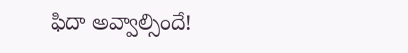ఫిదా అవ్వాల్సిందే!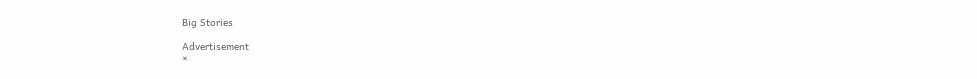Big Stories

Advertisement
×